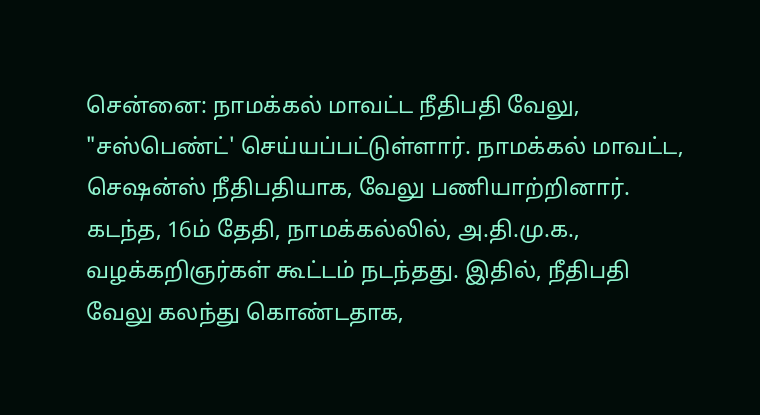சென்னை: நாமக்கல் மாவட்ட நீதிபதி வேலு, "சஸ்பெண்ட்' செய்யப்பட்டுள்ளார். நாமக்கல் மாவட்ட, செஷன்ஸ் நீதிபதியாக, வேலு பணியாற்றினார். கடந்த, 16ம் தேதி, நாமக்கல்லில், அ.தி.மு.க., வழக்கறிஞர்கள் கூட்டம் நடந்தது. இதில், நீதிபதி வேலு கலந்து கொண்டதாக,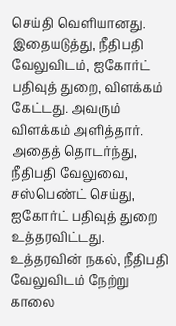செய்தி வெளியானது. இதையடுத்து, நீதிபதி வேலுவிடம், ஐகோர்ட் பதிவுத் துறை, விளக்கம் கேட்டது. அவரும் விளக்கம் அளித்தார். அதைத் தொடர்ந்து, நீதிபதி வேலுவை, சஸ்பெண்ட் செய்து, ஐகோர்ட் பதிவுத் துறை உத்தரவிட்டது. உத்தரவின் நகல், நீதிபதி வேலுவிடம் நேற்று காலை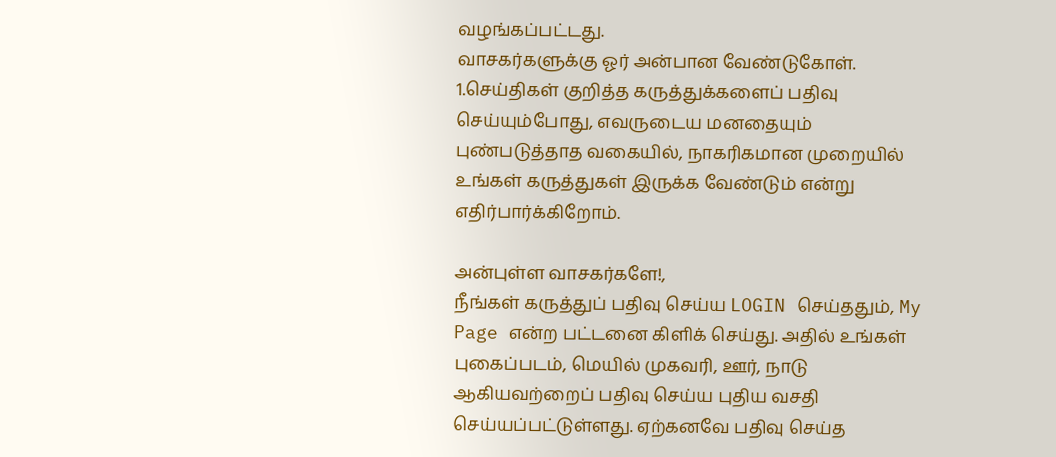வழங்கப்பட்டது.
வாசகர்களுக்கு ஓர் அன்பான வேண்டுகோள்.
1.செய்திகள் குறித்த கருத்துக்களைப் பதிவு செய்யும்போது, எவருடைய மனதையும் புண்படுத்தாத வகையில், நாகரிகமான முறையில் உங்கள் கருத்துகள் இருக்க வேண்டும் என்று எதிர்பார்க்கிறோம்.

அன்புள்ள வாசகர்களே!,
நீங்கள் கருத்துப் பதிவு செய்ய LOGIN செய்ததும், My Page என்ற பட்டனை கிளிக் செய்து. அதில் உங்கள் புகைப்படம், மெயில் முகவரி, ஊர், நாடு ஆகியவற்றைப் பதிவு செய்ய புதிய வசதி செய்யப்பட்டுள்ளது. ஏற்கனவே பதிவு செய்த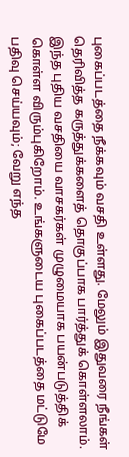புகைப்படத்தை நீக்கவும் வசதி உள்ளது. மேலும் இதுவரை நீங்கள் தெரிவித்த கருத்துக்களைத் தொகுப்பாக பார்த்துக் கொள்ளலாம். இந்த புதிய வசதியை வாசகர்கள் முழுமையாக பயன்படுத்திக் கொள்ள விரும்புகிறோம். உங்களுடைய புகைப்படத்தை மட்டுமே பதிவு செய்யவும்; வேறு எந்த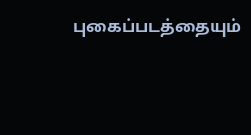புகைப்படத்தையும்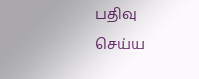பதிவு செய்ய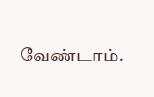வேண்டாம்.